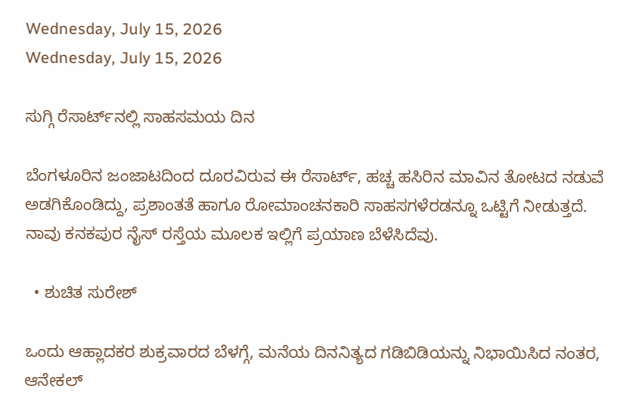Wednesday, July 15, 2026
Wednesday, July 15, 2026

ಸುಗ್ಗಿ ರೆಸಾರ್ಟ್‌ನಲ್ಲಿ ಸಾಹಸಮಯ ದಿನ

ಬೆಂಗಳೂರಿನ ಜಂಜಾಟದಿಂದ ದೂರವಿರುವ ಈ ರೆಸಾರ್ಟ್, ಹಚ್ಚ ಹಸಿರಿನ ಮಾವಿನ ತೋಟದ ನಡುವೆ ಅಡಗಿಕೊಂಡಿದ್ದು, ಪ್ರಶಾಂತತೆ ಹಾಗೂ ರೋಮಾಂಚನಕಾರಿ ಸಾಹಸಗಳೆರಡನ್ನೂ ಒಟ್ಟಿಗೆ ನೀಡುತ್ತದೆ. ನಾವು ಕನಕಪುರ ನೈಸ್ ರಸ್ತೆಯ ಮೂಲಕ ಇಲ್ಲಿಗೆ ಪ್ರಯಾಣ ಬೆಳೆಸಿದೆವು.

  • ಶುಚಿತ ಸುರೇಶ್

ಒಂದು ಆಹ್ಲಾದಕರ ಶುಕ್ರವಾರದ ಬೆಳಗ್ಗೆ, ಮನೆಯ ದಿನನಿತ್ಯದ ಗಡಿಬಿಡಿಯನ್ನು ನಿಭಾಯಿಸಿದ ನಂತರ, ಆನೇಕಲ್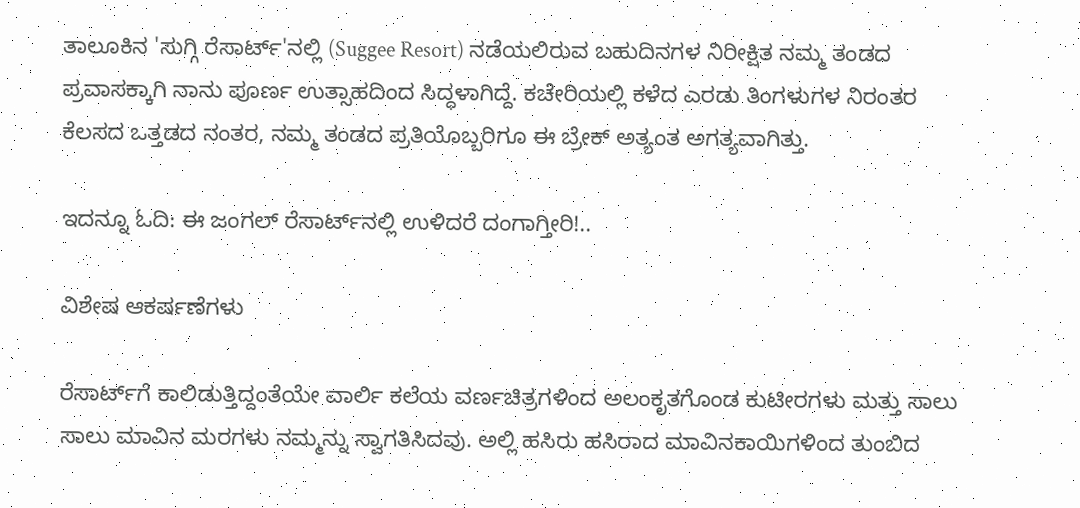ತಾಲೂಕಿನ 'ಸುಗ್ಗಿ ರೆಸಾರ್ಟ್'ನಲ್ಲಿ (Suggee Resort) ನಡೆಯಲಿರುವ ಬಹುದಿನಗಳ ನಿರೀಕ್ಷಿತ ನಮ್ಮ ತಂಡದ ಪ್ರವಾಸಕ್ಕಾಗಿ ನಾನು ಪೂರ್ಣ ಉತ್ಸಾಹದಿಂದ ಸಿದ್ಧಳಾಗಿದ್ದೆ. ಕಚೇರಿಯಲ್ಲಿ ಕಳೆದ ಎರಡು ತಿಂಗಳುಗಳ ನಿರಂತರ ಕೆಲಸದ ಒತ್ತಡದ ನಂತರ, ನಮ್ಮ ತಂಡದ ಪ್ರತಿಯೊಬ್ಬರಿಗೂ ಈ ಬ್ರೇಕ್ ಅತ್ಯಂತ ಅಗತ್ಯವಾಗಿತ್ತು.

ಇದನ್ನೂ ಓದಿ: ಈ ಜಂಗಲ್‌ ರೆಸಾರ್ಟ್‌ನಲ್ಲಿ ಉಳಿದರೆ ದಂಗಾಗ್ತೀರಿ!..

ವಿಶೇಷ ಆಕರ್ಷಣೆಗಳು

ರೆಸಾರ್ಟ್‌ಗೆ ಕಾಲಿಡುತ್ತಿದ್ದಂತೆಯೇ ವಾರ್ಲಿ ಕಲೆಯ ವರ್ಣಚಿತ್ರಗಳಿಂದ ಅಲಂಕೃತಗೊಂಡ ಕುಟೀರಗಳು ಮತ್ತು ಸಾಲು ಸಾಲು ಮಾವಿನ ಮರಗಳು ನಮ್ಮನ್ನು ಸ್ವಾಗತಿಸಿದವು. ಅಲ್ಲಿ ಹಸಿರು ಹಸಿರಾದ ಮಾವಿನಕಾಯಿಗಳಿಂದ ತುಂಬಿದ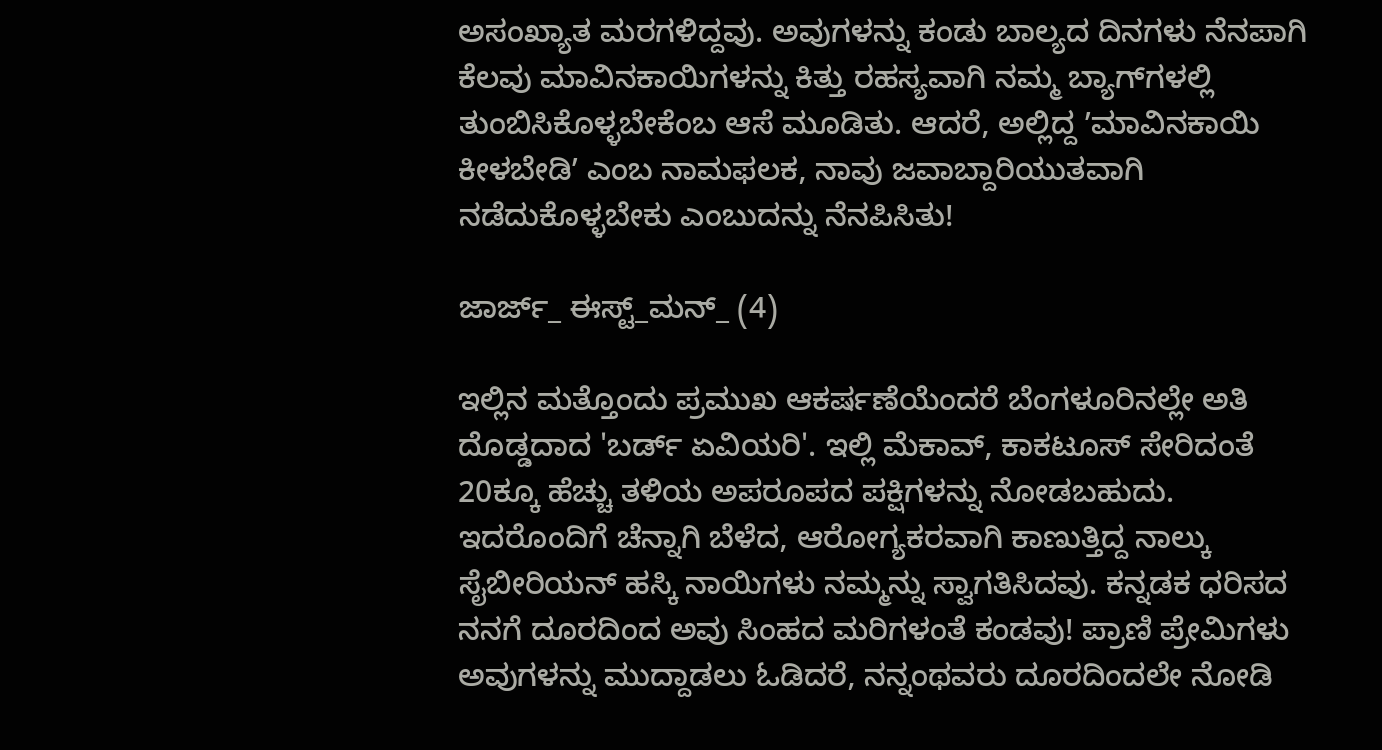ಅಸಂಖ್ಯಾತ ಮರಗಳಿದ್ದವು. ಅವುಗಳನ್ನು ಕಂಡು ಬಾಲ್ಯದ ದಿನಗಳು ನೆನಪಾಗಿ ಕೆಲವು ಮಾವಿನಕಾಯಿಗಳನ್ನು ಕಿತ್ತು ರಹಸ್ಯವಾಗಿ ನಮ್ಮ ಬ್ಯಾಗ್‌ಗಳಲ್ಲಿ ತುಂಬಿಸಿಕೊಳ್ಳಬೇಕೆಂಬ ಆಸೆ ಮೂಡಿತು. ಆದರೆ, ಅಲ್ಲಿದ್ದ ʼಮಾವಿನಕಾಯಿ ಕೀಳಬೇಡಿʼ ಎಂಬ ನಾಮಫಲಕ, ನಾವು ಜವಾಬ್ದಾರಿಯುತವಾಗಿ ನಡೆದುಕೊಳ್ಳಬೇಕು ಎಂಬುದನ್ನು ನೆನಪಿಸಿತು!

ಜಾರ್ಜ್_ ಈಸ್ಟ್_ಮನ್_ (4)

ಇಲ್ಲಿನ ಮತ್ತೊಂದು ಪ್ರಮುಖ ಆಕರ್ಷಣೆಯೆಂದರೆ ಬೆಂಗಳೂರಿನಲ್ಲೇ ಅತಿ ದೊಡ್ಡದಾದ 'ಬರ್ಡ್ ಏವಿಯರಿ'. ಇಲ್ಲಿ ಮೆಕಾವ್, ಕಾಕಟೂಸ್ ಸೇರಿದಂತೆ 20ಕ್ಕೂ ಹೆಚ್ಚು ತಳಿಯ ಅಪರೂಪದ ಪಕ್ಷಿಗಳನ್ನು ನೋಡಬಹುದು. ಇದರೊಂದಿಗೆ ಚೆನ್ನಾಗಿ ಬೆಳೆದ, ಆರೋಗ್ಯಕರವಾಗಿ ಕಾಣುತ್ತಿದ್ದ ನಾಲ್ಕು ಸೈಬೀರಿಯನ್ ಹಸ್ಕಿ ನಾಯಿಗಳು ನಮ್ಮನ್ನು ಸ್ವಾಗತಿಸಿದವು. ಕನ್ನಡಕ ಧರಿಸದ ನನಗೆ ದೂರದಿಂದ ಅವು ಸಿಂಹದ ಮರಿಗಳಂತೆ ಕಂಡವು! ಪ್ರಾಣಿ ಪ್ರೇಮಿಗಳು ಅವುಗಳನ್ನು ಮುದ್ದಾಡಲು ಓಡಿದರೆ, ನನ್ನಂಥವರು ದೂರದಿಂದಲೇ ನೋಡಿ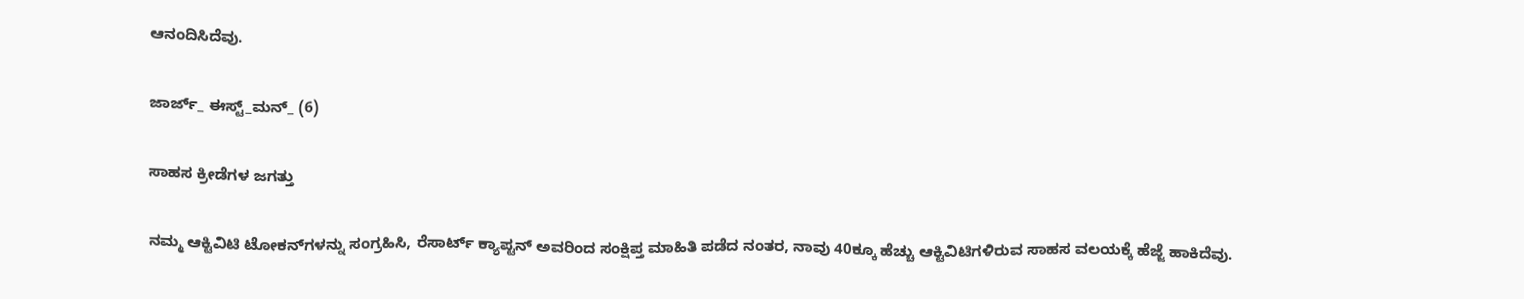ಆನಂದಿಸಿದೆವು.

ಜಾರ್ಜ್_ ಈಸ್ಟ್_ಮನ್_ (6)

ಸಾಹಸ ಕ್ರೀಡೆಗಳ ಜಗತ್ತು

ನಮ್ಮ ಆಕ್ಟಿವಿಟಿ ಟೋಕನ್‌ಗಳನ್ನು ಸಂಗ್ರಹಿಸಿ, ರೆಸಾರ್ಟ್ ಕ್ಯಾಪ್ಟನ್ ಅವರಿಂದ ಸಂಕ್ಷಿಪ್ತ ಮಾಹಿತಿ ಪಡೆದ ನಂತರ, ನಾವು 40ಕ್ಕೂ ಹೆಚ್ಚು ಆಕ್ಟಿವಿಟಿಗಳಿರುವ ಸಾಹಸ ವಲಯಕ್ಕೆ ಹೆಜ್ಜೆ ಹಾಕಿದೆವು.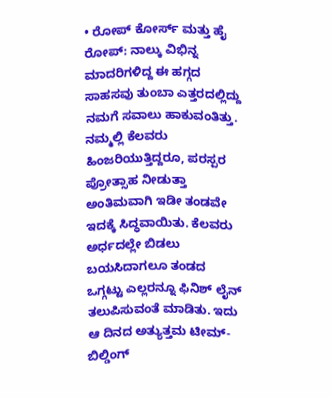• ರೋಪ್ ಕೋರ್ಸ್ ಮತ್ತು ಹೈ ರೋಪ್: ನಾಲ್ಕು ವಿಭಿನ್ನ ಮಾದರಿಗಳಿದ್ದ ಈ ಹಗ್ಗದ ಸಾಹಸವು ತುಂಬಾ ಎತ್ತರದಲ್ಲಿದ್ದು ನಮಗೆ ಸವಾಲು ಹಾಕುವಂತಿತ್ತು. ನಮ್ಮಲ್ಲಿ ಕೆಲವರು ಹಿಂಜರಿಯುತ್ತಿದ್ದರೂ, ಪರಸ್ಪರ ಪ್ರೋತ್ಸಾಹ ನೀಡುತ್ತಾ ಅಂತಿಮವಾಗಿ ಇಡೀ ತಂಡವೇ ಇದಕ್ಕೆ ಸಿದ್ಧವಾಯಿತು. ಕೆಲವರು ಅರ್ಧದಲ್ಲೇ ಬಿಡಲು ಬಯಸಿದಾಗಲೂ ತಂಡದ ಒಗ್ಗಟ್ಟು ಎಲ್ಲರನ್ನೂ ಫಿನಿಶ್ ಲೈನ್ ತಲುಪಿಸುವಂತೆ ಮಾಡಿತು. ಇದು ಆ ದಿನದ ಅತ್ಯುತ್ತಮ ಟೀಮ್-ಬಿಲ್ಡಿಂಗ್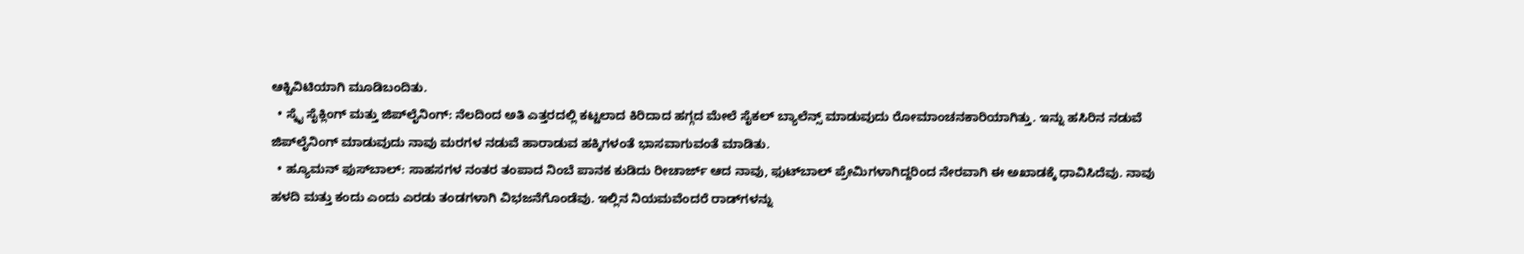ಆಕ್ಟಿವಿಟಿಯಾಗಿ ಮೂಡಿಬಂದಿತು.
  • ಸ್ಕೈ ಸೈಕ್ಲಿಂಗ್ ಮತ್ತು ಜಿಪ್‌ಲೈನಿಂಗ್: ನೆಲದಿಂದ ಅತಿ ಎತ್ತರದಲ್ಲಿ ಕಟ್ಟಲಾದ ಕಿರಿದಾದ ಹಗ್ಗದ ಮೇಲೆ ಸೈಕಲ್ ಬ್ಯಾಲೆನ್ಸ್ ಮಾಡುವುದು ರೋಮಾಂಚನಕಾರಿಯಾಗಿತ್ತು. ಇನ್ನು ಹಸಿರಿನ ನಡುವೆ ಜಿಪ್‌ಲೈನಿಂಗ್ ಮಾಡುವುದು ನಾವು ಮರಗಳ ನಡುವೆ ಹಾರಾಡುವ ಹಕ್ಕಿಗಳಂತೆ ಭಾಸವಾಗುವಂತೆ ಮಾಡಿತು.
  • ಹ್ಯೂಮನ್ ಫುಸ್‌ಬಾಲ್: ಸಾಹಸಗಳ ನಂತರ ತಂಪಾದ ನಿಂಬೆ ಪಾನಕ ಕುಡಿದು ರೀಚಾರ್ಜ್ ಆದ ನಾವು, ಫುಟ್‌ಬಾಲ್ ಪ್ರೇಮಿಗಳಾಗಿದ್ದರಿಂದ ನೇರವಾಗಿ ಈ ಅಖಾಡಕ್ಕೆ ಧಾವಿಸಿದೆವು. ನಾವು ಹಳದಿ ಮತ್ತು ಕಂದು ಎಂದು ಎರಡು ತಂಡಗಳಾಗಿ ವಿಭಜನೆಗೊಂಡೆವು. ಇಲ್ಲಿನ ನಿಯಮವೆಂದರೆ ರಾಡ್‌ಗಳನ್ನು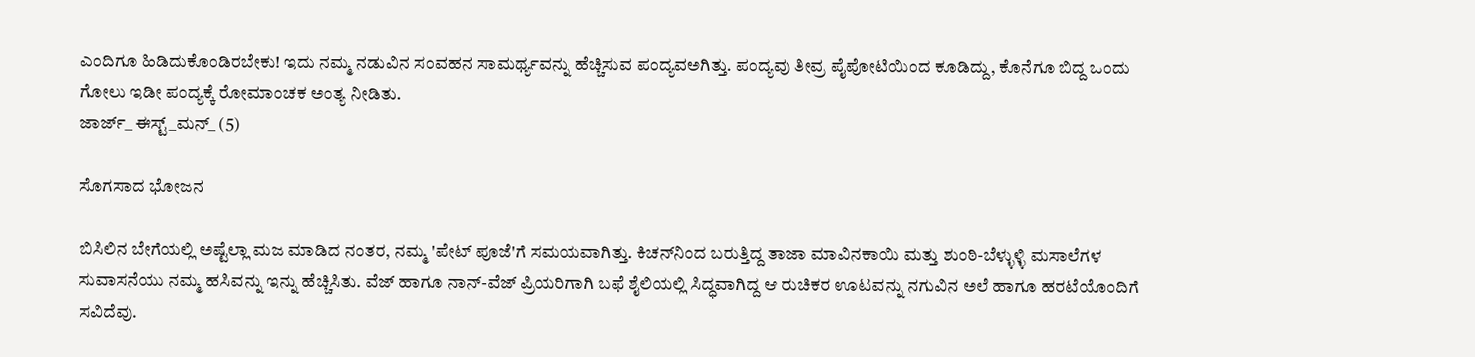ಎಂದಿಗೂ ಹಿಡಿದುಕೊಂಡಿರಬೇಕು! ಇದು ನಮ್ಮ ನಡುವಿನ ಸಂವಹನ ಸಾಮರ್ಥ್ಯವನ್ನು ಹೆಚ್ಚಿಸುವ ಪಂದ್ಯವಅಗಿತ್ತು. ಪಂದ್ಯವು ತೀವ್ರ ಪೈಪೋಟಿಯಿಂದ ಕೂಡಿದ್ದು, ಕೊನೆಗೂ ಬಿದ್ದ ಒಂದು ಗೋಲು ಇಡೀ ಪಂದ್ಯಕ್ಕೆ ರೋಮಾಂಚಕ ಅಂತ್ಯ ನೀಡಿತು.
ಜಾರ್ಜ್_ ಈಸ್ಟ್_ಮನ್_ (5)

ಸೊಗಸಾದ ಭೋಜನ

ಬಿಸಿಲಿನ ಬೇಗೆಯಲ್ಲಿ ಅಷ್ಟೆಲ್ಲಾ ಮಜ ಮಾಡಿದ ನಂತರ, ನಮ್ಮ 'ಪೇಟ್ ಪೂಜೆ'ಗೆ ಸಮಯವಾಗಿತ್ತು. ಕಿಚನ್‌ನಿಂದ ಬರುತ್ತಿದ್ದ ತಾಜಾ ಮಾವಿನಕಾಯಿ ಮತ್ತು ಶುಂಠಿ-ಬೆಳ್ಳುಳ್ಳಿ ಮಸಾಲೆಗಳ ಸುವಾಸನೆಯು ನಮ್ಮ ಹಸಿವನ್ನು ಇನ್ನು ಹೆಚ್ಚಿಸಿತು. ವೆಜ್ ಹಾಗೂ ನಾನ್-ವೆಜ್ ಪ್ರಿಯರಿಗಾಗಿ ಬಫೆ ಶೈಲಿಯಲ್ಲಿ ಸಿದ್ಧವಾಗಿದ್ದ ಆ ರುಚಿಕರ ಊಟವನ್ನು ನಗುವಿನ ಅಲೆ ಹಾಗೂ ಹರಟೆಯೊಂದಿಗೆ ಸವಿದೆವು.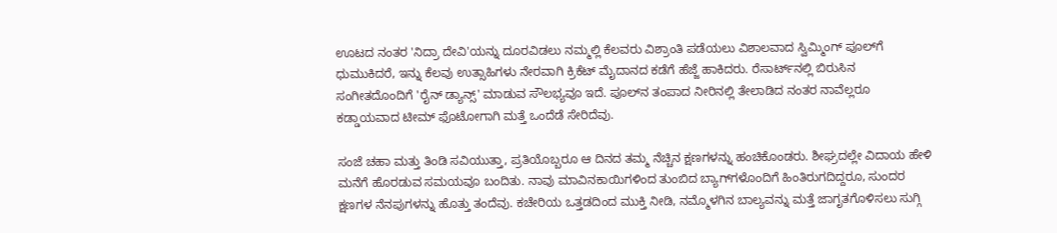ಊಟದ ನಂತರ 'ನಿದ್ರಾ ದೇವಿ'ಯನ್ನು ದೂರವಿಡಲು ನಮ್ಮಲ್ಲಿ ಕೆಲವರು ವಿಶ್ರಾಂತಿ ಪಡೆಯಲು ವಿಶಾಲವಾದ ಸ್ವಿಮ್ಮಿಂಗ್ ಪೂಲ್‌ಗೆ ಧುಮುಕಿದರೆ, ಇನ್ನು ಕೆಲವು ಉತ್ಸಾಹಿಗಳು ನೇರವಾಗಿ ಕ್ರಿಕೆಟ್ ಮೈದಾನದ ಕಡೆಗೆ ಹೆಜ್ಜೆ ಹಾಕಿದರು. ರೆಸಾರ್ಟ್‌ನಲ್ಲಿ ಬಿರುಸಿನ ಸಂಗೀತದೊಂದಿಗೆ 'ರೈನ್ ಡ್ಯಾನ್ಸ್' ಮಾಡುವ ಸೌಲಭ್ಯವೂ ಇದೆ. ಪೂಲ್‌ನ ತಂಪಾದ ನೀರಿನಲ್ಲಿ ತೇಲಾಡಿದ ನಂತರ ನಾವೆಲ್ಲರೂ ಕಡ್ಡಾಯವಾದ ಟೀಮ್ ಫೊಟೋಗಾಗಿ ಮತ್ತೆ ಒಂದೆಡೆ ಸೇರಿದೆವು.

ಸಂಜೆ ಚಹಾ ಮತ್ತು ತಿಂಡಿ ಸವಿಯುತ್ತಾ, ಪ್ರತಿಯೊಬ್ಬರೂ ಆ ದಿನದ ತಮ್ಮ ನೆಚ್ಚಿನ ಕ್ಷಣಗಳನ್ನು ಹಂಚಿಕೊಂಡರು. ಶೀಘ್ರದಲ್ಲೇ ವಿದಾಯ ಹೇಳಿ ಮನೆಗೆ ಹೊರಡುವ ಸಮಯವೂ ಬಂದಿತು. ನಾವು ಮಾವಿನಕಾಯಿಗಳಿಂದ ತುಂಬಿದ ಬ್ಯಾಗ್‌ಗಳೊಂದಿಗೆ ಹಿಂತಿರುಗದಿದ್ದರೂ, ಸುಂದರ ಕ್ಷಣಗಳ ನೆನಪುಗಳನ್ನು ಹೊತ್ತು ತಂದೆವು. ಕಚೇರಿಯ ಒತ್ತಡದಿಂದ ಮುಕ್ತಿ ನೀಡಿ, ನಮ್ಮೊಳಗಿನ ಬಾಲ್ಯವನ್ನು ಮತ್ತೆ ಜಾಗೃತಗೊಳಿಸಲು ಸುಗ್ಗಿ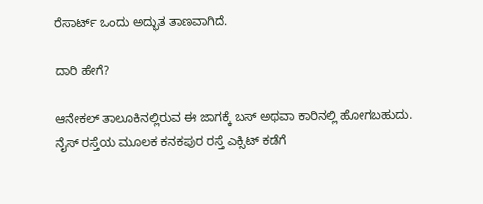ರೆಸಾರ್ಟ್ ಒಂದು ಅದ್ಭುತ ತಾಣವಾಗಿದೆ.

ದಾರಿ ಹೇಗೆ?

ಆನೇಕಲ್‌ ತಾಲೂಕಿನಲ್ಲಿರುವ ಈ ಜಾಗಕ್ಕೆ ಬಸ್‌ ಅಥವಾ ಕಾರಿನಲ್ಲಿ ಹೋಗಬಹುದು. ನೈಸ್ ರಸ್ತೆಯ ಮೂಲಕ ಕನಕಪುರ ರಸ್ತೆ ಎಕ್ಸಿಟ್ ಕಡೆಗೆ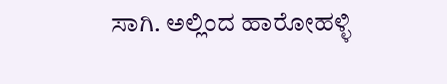ಸಾಗಿ. ಅಲ್ಲಿಂದ ಹಾರೋಹಳ್ಳಿ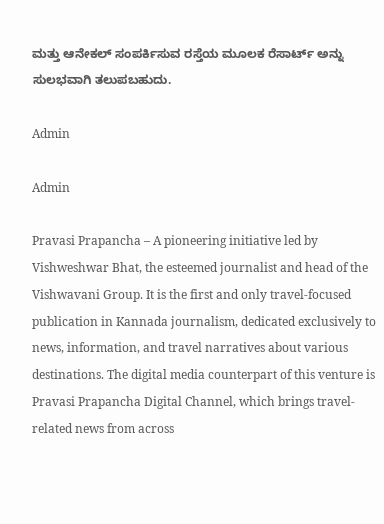ಮತ್ತು ಆನೇಕಲ್ ಸಂಪರ್ಕಿಸುವ ರಸ್ತೆಯ ಮೂಲಕ ರೆಸಾರ್ಟ್ ಅನ್ನು ಸುಲಭವಾಗಿ ತಲುಪಬಹುದು.

Admin

Admin

Pravasi Prapancha – A pioneering initiative led by Vishweshwar Bhat, the esteemed journalist and head of the Vishwavani Group. It is the first and only travel-focused publication in Kannada journalism, dedicated exclusively to news, information, and travel narratives about various destinations. The digital media counterpart of this venture is Pravasi Prapancha Digital Channel, which brings travel-related news from across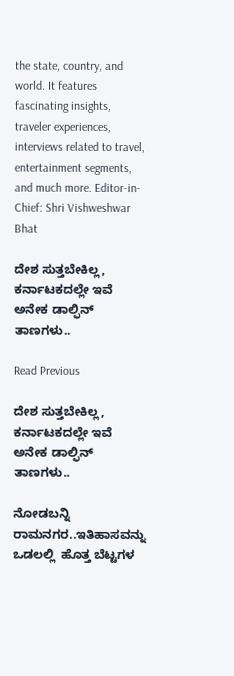the state, country, and world. It features fascinating insights, traveler experiences, interviews related to travel, entertainment segments, and much more. Editor-in-Chief: Shri Vishweshwar Bhat

ದೇಶ ಸುತ್ತಬೇಕಿಲ್ಲ, ಕರ್ನಾಟಕದಲ್ಲೇ ಇವೆ ಅನೇಕ ಡಾಲ್ಫಿನ್‌ ತಾಣಗಳು..

Read Previous

ದೇಶ ಸುತ್ತಬೇಕಿಲ್ಲ, ಕರ್ನಾಟಕದಲ್ಲೇ ಇವೆ ಅನೇಕ ಡಾಲ್ಫಿನ್‌ ತಾಣಗಳು..

ನೋಡಬನ್ನಿ ರಾಮನಗರ..ಇತಿಹಾಸವನ್ನು ಒಡಲಲ್ಲಿ  ಹೊತ್ತ ಬೆಟ್ಟಗಳ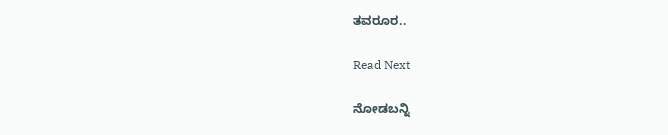ತವರೂರ..

Read Next

ನೋಡಬನ್ನಿ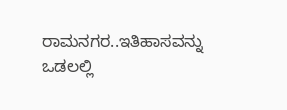ರಾಮನಗರ..ಇತಿಹಾಸವನ್ನು ಒಡಲಲ್ಲಿ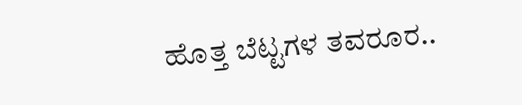ಹೊತ್ತ ಬೆಟ್ಟಗಳ ತವರೂರ..